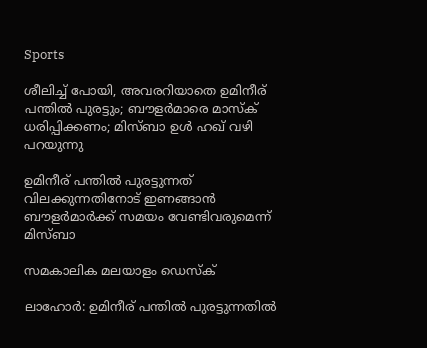Sports

ശീലിച്ച് പോയി, അവരറിയാതെ ഉമിനീര് പന്തില്‍ പുരട്ടും; ബൗളര്‍മാരെ മാസ്‌ക് ധരിപ്പിക്കണം; മിസ്ബാ ഉള്‍ ഹഖ് വഴി പറയുന്നു

ഉമിനീര് പന്തില്‍ പുരട്ടുന്നത് വിലക്കുന്നതിനോട് ഇണങ്ങാന്‍ ബൗളര്‍മാര്‍ക്ക് സമയം വേണ്ടിവരുമെന്ന് മിസ്ബാ

സമകാലിക മലയാളം ഡെസ്ക്

ലാഹോര്‍: ഉമിനീര് പന്തില്‍ പുരട്ടുന്നതില്‍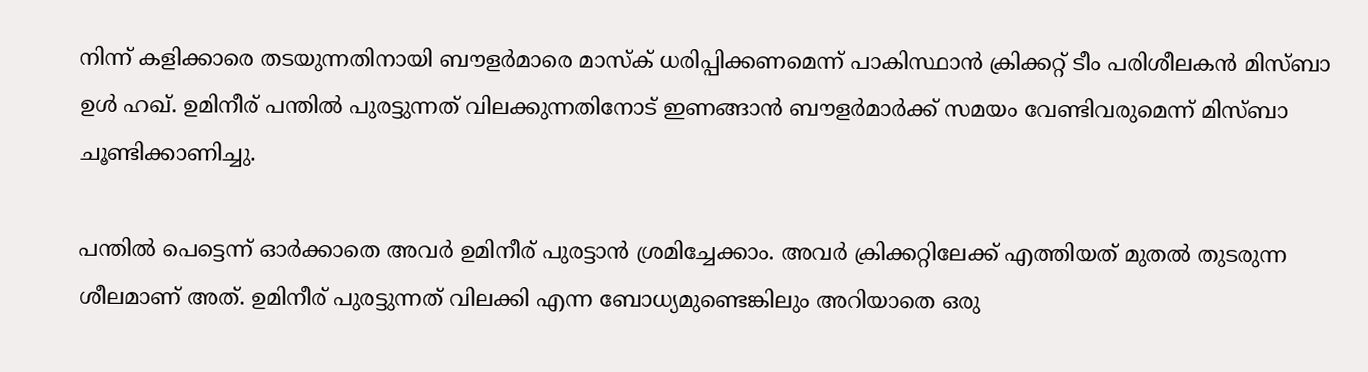നിന്ന് കളിക്കാരെ തടയുന്നതിനായി ബൗളര്‍മാരെ മാസ്‌ക് ധരിപ്പിക്കണമെന്ന് പാകിസ്ഥാന്‍ ക്രിക്കറ്റ് ടീം പരിശീലകന്‍ മിസ്ബാ ഉള്‍ ഹഖ്. ഉമിനീര് പന്തില്‍ പുരട്ടുന്നത് വിലക്കുന്നതിനോട് ഇണങ്ങാന്‍ ബൗളര്‍മാര്‍ക്ക് സമയം വേണ്ടിവരുമെന്ന് മിസ്ബാ ചൂണ്ടിക്കാണിച്ചു.

പന്തില്‍ പെട്ടെന്ന് ഓര്‍ക്കാതെ അവര്‍ ഉമിനീര് പുരട്ടാന്‍ ശ്രമിച്ചേക്കാം. അവര്‍ ക്രിക്കറ്റിലേക്ക് എത്തിയത് മുതല്‍ തുടരുന്ന ശീലമാണ് അത്. ഉമിനീര് പുരട്ടുന്നത് വിലക്കി എന്ന ബോധ്യമുണ്ടെങ്കിലും അറിയാതെ ഒരു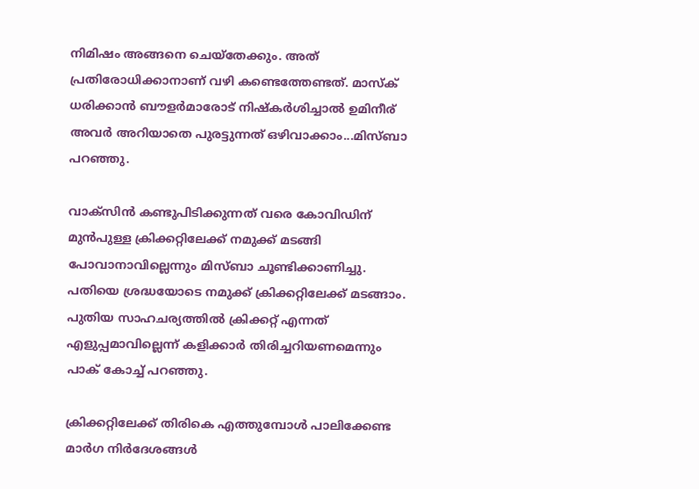നിമിഷം അങ്ങനെ ചെയ്‌തേക്കും. അത് പ്രതിരോധിക്കാനാണ് വഴി കണ്ടെത്തേണ്ടത്. മാസ്‌ക് ധരിക്കാന്‍ ബൗളര്‍മാരോട് നിഷ്‌കര്‍ശിച്ചാല്‍ ഉമിനീര് അവര്‍ അറിയാതെ പുരട്ടുന്നത് ഒഴിവാക്കാം...മിസ്ബാ പറഞ്ഞു.

വാക്‌സിന്‍ കണ്ടുപിടിക്കുന്നത് വരെ കോവിഡിന് മുന്‍പുള്ള ക്രിക്കറ്റിലേക്ക് നമുക്ക് മടങ്ങി പോവാനാവില്ലെന്നും മിസ്ബാ ചൂണ്ടിക്കാണിച്ചു. പതിയെ ശ്രദ്ധയോടെ നമുക്ക് ക്രിക്കറ്റിലേക്ക് മടങ്ങാം. പുതിയ സാഹചര്യത്തില്‍ ക്രിക്കറ്റ് എന്നത് എളുപ്പമാവില്ലെന്ന് കളിക്കാര്‍ തിരിച്ചറിയണമെന്നും പാക് കോച്ച് പറഞ്ഞു.

ക്രിക്കറ്റിലേക്ക് തിരികെ എത്തുമ്പോള്‍ പാലിക്കേണ്ട മാര്‍ഗ നിര്‍ദേശങ്ങള്‍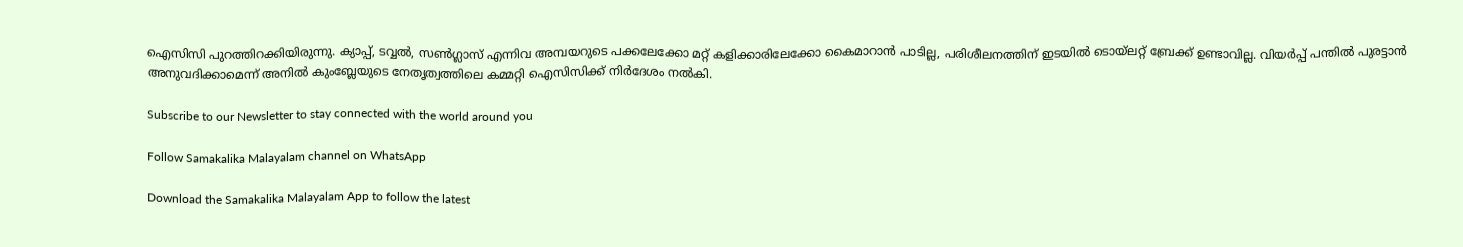ഐസിസി പുറത്തിറക്കിയിരുന്നു. ക്യാപ്പ്, ടവ്വല്‍, സണ്‍ഗ്ലാസ് എന്നിവ അമ്പയറുടെ പക്കലേക്കോ മറ്റ് കളിക്കാരിലേക്കോ കൈമാറാന്‍ പാടില്ല, പരിശീലനത്തിന് ഇടയില്‍ ടൊയ്‌ലറ്റ് ബ്രേക്ക് ഉണ്ടാവില്ല. വിയര്‍പ്പ് പന്തില്‍ പുരട്ടാന്‍ അനുവദിക്കാമെന്ന് അനില്‍ കുംബ്ലേയുടെ നേതൃത്വത്തിലെ കമ്മറ്റി ഐസിസിക്ക് നിര്‍ദേശം നല്‍കി.

Subscribe to our Newsletter to stay connected with the world around you

Follow Samakalika Malayalam channel on WhatsApp

Download the Samakalika Malayalam App to follow the latest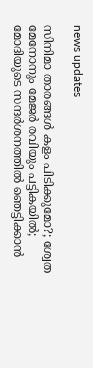news updates

സിനിമാ താരങ്ങള്‍ കളം പിടിക്കുമോ?; ശ്വേത മേനോനും മേജര്‍ രവിയും പട്ടികയില്‍; മോദിയുടെ സന്ദര്‍ശനത്തില്‍ ഞെട്ടിക്കാന്‍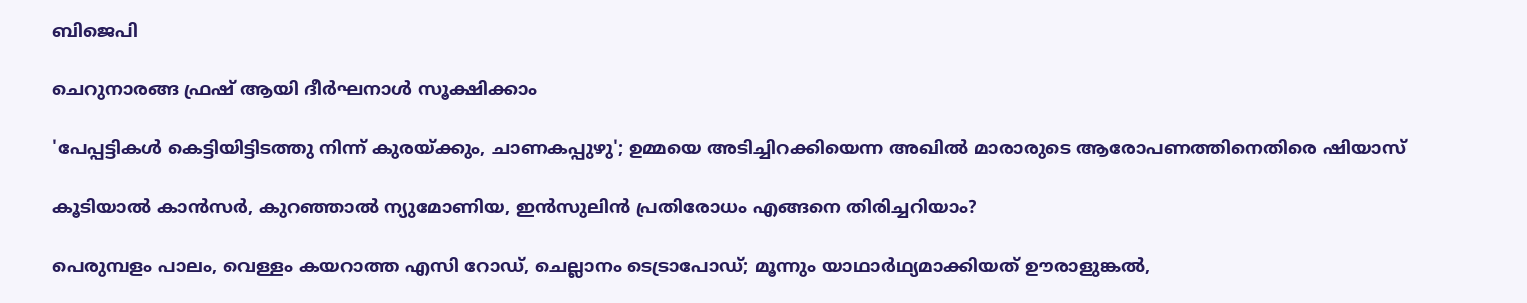ബിജെപി

ചെറുനാരങ്ങ ഫ്രഷ് ആയി ദീർഘനാൾ സൂക്ഷിക്കാം

'പേപ്പട്ടികള്‍ കെട്ടിയിട്ടിടത്തു നിന്ന് കുരയ്ക്കും, ചാണകപ്പുഴു'; ഉമ്മയെ അടിച്ചിറക്കിയെന്ന അഖില്‍ മാരാരുടെ ആരോപണത്തിനെതിരെ ഷിയാസ്

കൂടിയാൽ കാൻസർ, കുറഞ്ഞാൽ ന്യുമോണിയ, ഇൻസുലിൻ പ്രതിരോധം എങ്ങനെ തിരിച്ചറിയാം?

പെരുമ്പളം പാലം, വെള്ളം കയറാത്ത എസി റോഡ്, ചെല്ലാനം ടെട്രാപോഡ്; മൂന്നും യാഥാര്‍ഥ്യമാക്കിയത് ഊരാളുങ്കല്‍,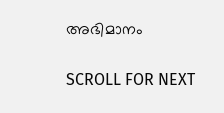അഭിമാനം

SCROLL FOR NEXT